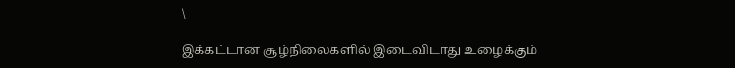\

இக்கட்டான சூழ்நிலைகளில் இடைவிடாது உழைக்கும்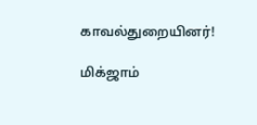காவல்துறையினர்!

மிக்ஜாம்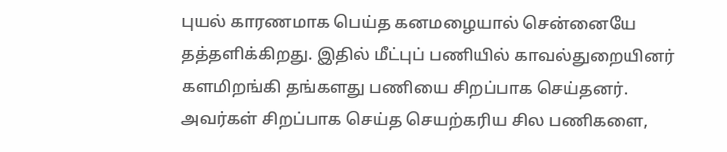புயல் காரணமாக பெய்த கனமழையால் சென்னையே தத்தளிக்கிறது. இதில் மீட்புப் பணியில் காவல்துறையினர் களமிறங்கி தங்களது பணியை சிறப்பாக செய்தனர். அவர்கள் சிறப்பாக செய்த செயற்கரிய சில பணிகளை,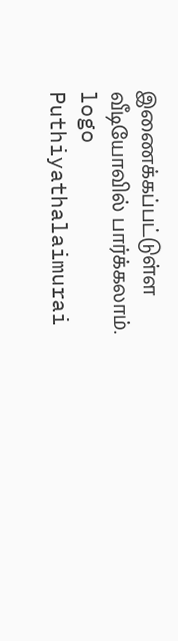இணைக்கப்பட்டுள்ள வீடியோவில் பார்க்கலாம்.
logo
Puthiyathalaimurai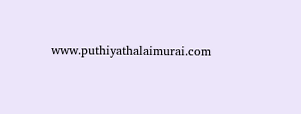www.puthiyathalaimurai.com